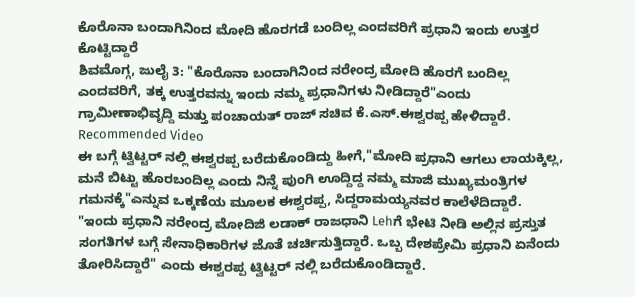ಕೊರೊನಾ ಬಂದಾಗಿನಿಂದ ಮೋದಿ ಹೊರಗಡೆ ಬಂದಿಲ್ಲ ಎಂದವರಿಗೆ ಪ್ರಧಾನಿ ಇಂದು ಉತ್ತರ ಕೊಟ್ಟಿದ್ದಾರೆ
ಶಿವಮೊಗ್ಗ, ಜುಲೈ 3: "ಕೊರೊನಾ ಬಂದಾಗಿನಿಂದ ನರೇಂದ್ರ ಮೋದಿ ಹೊರಗೆ ಬಂದಿಲ್ಲ ಎಂದವರಿಗೆ, ತಕ್ಕ ಉತ್ತರವನ್ನು ಇಂದು ನಮ್ಮ ಪ್ರಧಾನಿಗಳು ನೀಡಿದ್ದಾರೆ"ಎಂದು ಗ್ರಾಮೀಣಾಭಿವೃದ್ದಿ ಮತ್ತು ಪಂಚಾಯತ್ ರಾಜ್ ಸಚಿವ ಕೆ.ಎಸ್.ಈಶ್ವರಪ್ಪ ಹೇಳಿದ್ದಾರೆ.
Recommended Video
ಈ ಬಗ್ಗೆ ಟ್ವಿಟ್ಟರ್ ನಲ್ಲಿ ಈಶ್ವರಪ್ಪ ಬರೆದುಕೊಂಡಿದ್ದು ಹೀಗೆ,"ಮೋದಿ ಪ್ರಧಾನಿ ಆಗಲು ಲಾಯಕ್ಕಿಲ್ಲ, ಮನೆ ಬಿಟ್ಟು ಹೊರಬಂದಿಲ್ಲ ಎಂದು ನಿನ್ನೆ ಪುಂಗಿ ಊದ್ದಿದ್ದ ನಮ್ಮ ಮಾಜಿ ಮುಖ್ಯಮಂತ್ರಿಗಳ ಗಮನಕ್ಕೆ"ಎನ್ನುವ ಒಕ್ಕಣೆಯ ಮೂಲಕ ಈಶ್ವರಪ್ಪ, ಸಿದ್ದರಾಮಯ್ಯನವರ ಕಾಲೆಳೆದಿದ್ದಾರೆ.
"ಇಂದು ಪ್ರಧಾನಿ ನರೇಂದ್ರ ಮೋದಿಜಿ ಲಡಾಕ್ ರಾಜಧಾನಿ Lehಗೆ ಭೇಟಿ ನೀಡಿ ಅಲ್ಲಿನ ಪ್ರಸ್ತುತ ಸಂಗತಿಗಳ ಬಗ್ಗೆ ಸೇನಾಧಿಕಾರಿಗಳ ಜೊತೆ ಚರ್ಚಿಸುತ್ತಿದ್ದಾರೆ. ಒಬ್ಬ ದೇಶಪ್ರೇಮಿ ಪ್ರಧಾನಿ ಏನೆಂದು ತೋರಿಸಿದ್ದಾರೆ" ಎಂದು ಈಶ್ವರಪ್ಪ ಟ್ವಿಟ್ಟರ್ ನಲ್ಲಿ ಬರೆದುಕೊಂಡಿದ್ದಾರೆ.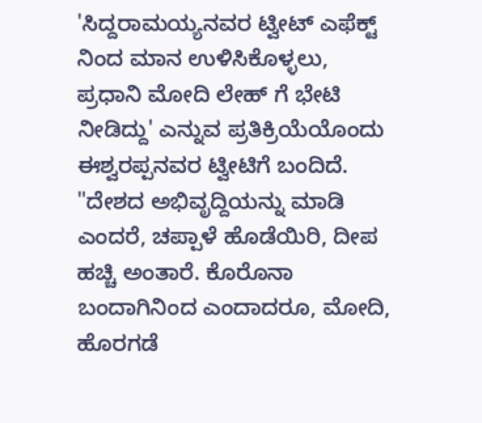'ಸಿದ್ದರಾಮಯ್ಯನವರ ಟ್ವೀಟ್ ಎಫೆಕ್ಟ್ ನಿಂದ ಮಾನ ಉಳಿಸಿಕೊಳ್ಳಲು, ಪ್ರಧಾನಿ ಮೋದಿ ಲೇಹ್ ಗೆ ಭೇಟಿ ನೀಡಿದ್ದು' ಎನ್ನುವ ಪ್ರತಿಕ್ರಿಯೆಯೊಂದು ಈಶ್ವರಪ್ಪನವರ ಟ್ವೀಟಿಗೆ ಬಂದಿದೆ.
"ದೇಶದ ಅಭಿವೃದ್ದಿಯನ್ನು ಮಾಡಿ ಎಂದರೆ, ಚಪ್ಪಾಳೆ ಹೊಡೆಯಿರಿ, ದೀಪ ಹಚ್ಚಿ ಅಂತಾರೆ. ಕೊರೊನಾ ಬಂದಾಗಿನಿಂದ ಎಂದಾದರೂ, ಮೋದಿ, ಹೊರಗಡೆ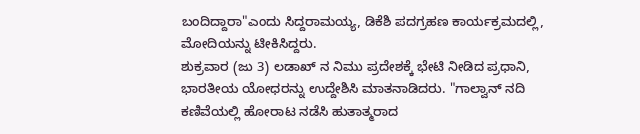ಬಂದಿದ್ದಾರಾ"ಎಂದು ಸಿದ್ದರಾಮಯ್ಯ, ಡಿಕೆಶಿ ಪದಗ್ರಹಣ ಕಾರ್ಯಕ್ರಮದಲ್ಲಿ, ಮೋದಿಯನ್ನು ಟೀಕಿಸಿದ್ದರು.
ಶುಕ್ರವಾರ (ಜು 3) ಲಡಾಖ್ ನ ನಿಮು ಪ್ರದೇಶಕ್ಕೆ ಭೇಟಿ ನೀಡಿದ ಪ್ರಧಾನಿ, ಭಾರತೀಯ ಯೋಧರನ್ನು ಉದ್ದೇಶಿಸಿ ಮಾತನಾಡಿದರು. "ಗಾಲ್ವಾನ್ ನದಿ ಕಣಿವೆಯಲ್ಲಿ ಹೋರಾಟ ನಡೆಸಿ ಹುತಾತ್ಮರಾದ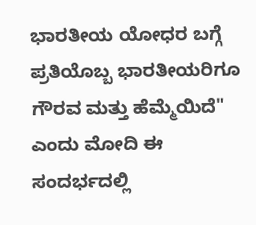ಭಾರತೀಯ ಯೋಧರ ಬಗ್ಗೆ ಪ್ರತಿಯೊಬ್ಬ ಭಾರತೀಯರಿಗೂ ಗೌರವ ಮತ್ತು ಹೆಮ್ಮೆಯಿದೆ" ಎಂದು ಮೋದಿ ಈ ಸಂದರ್ಭದಲ್ಲಿ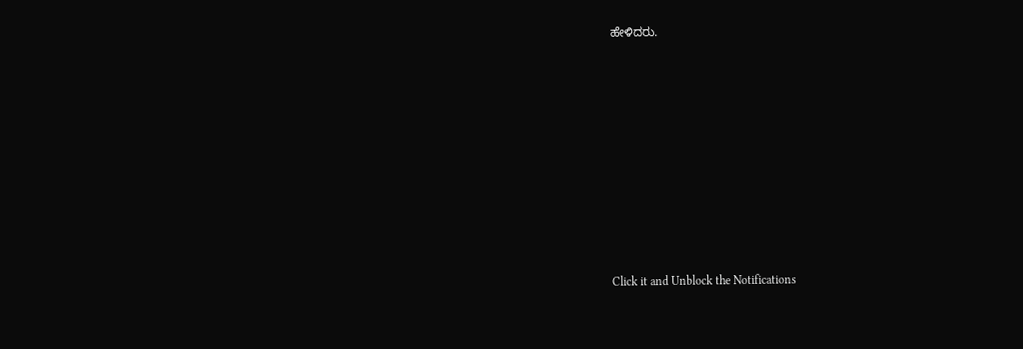ಹೇಳಿದರು.












Click it and Unblock the Notifications